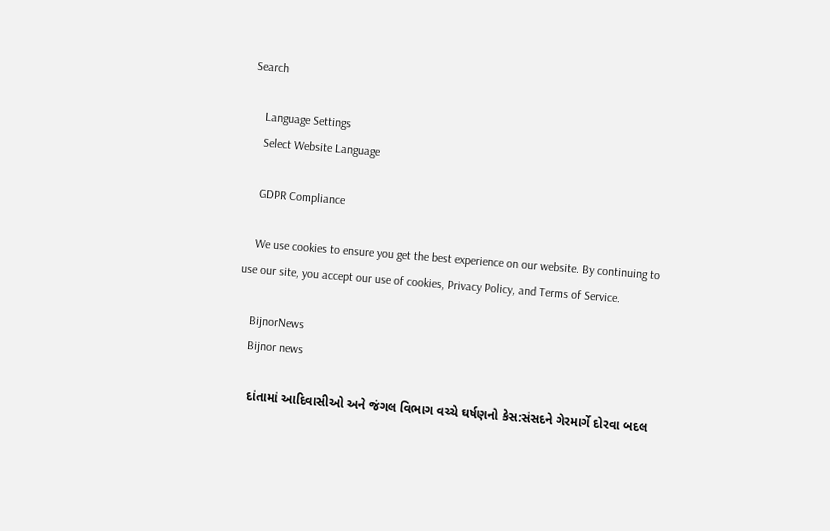Search

    Language Settings
    Select Website Language

    GDPR Compliance

    We use cookies to ensure you get the best experience on our website. By continuing to use our site, you accept our use of cookies, Privacy Policy, and Terms of Service.

    BijnorNews
    Bijnor news

    દાંતામાં આદિવાસીઓ અને જંગલ વિભાગ વચ્ચે ઘર્ષણનો કેસ:સંસદને ગેરમાર્ગે દોરવા બદલ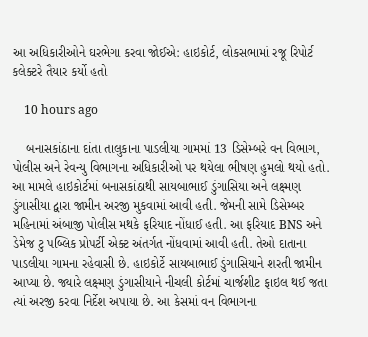આ અધિકારીઓને ઘરભેગા કરવા જોઈએ: હાઇકોર્ટ, લોકસભામાં રજૂ રિપોર્ટ કલેક્ટરે તૈયાર કર્યો હતો

    10 hours ago

    બનાસકાંઠાના દાંતા તાલુકાના પાડલીયા ગામમાં 13 ડિસેમ્બરે વન વિભાગ, પોલીસ અને રેવન્યુ વિભાગના અધિકારીઓ પર થયેલા ભીષણ હુમલો થયો હતો. આ મામલે હાઇકોર્ટમાં બનાસકાંઠાથી સાયબાભાઈ ડુંગાસિયા અને લક્ષ્મણ ડુંગાસીયા દ્વારા જામીન અરજી મુકવામાં આવી હતી. જેમની સામે ડિસેમ્બર મહિનામાં અંબાજી પોલીસ મથકે ફરિયાદ નોંધાઈ હતી. આ ફરિયાદ BNS અને ડેમેજ ટુ પબ્લિક પ્રોપર્ટી એક્ટ અંતર્ગત નોંધવામાં આવી હતી. તેઓ દાતાના પાડલીયા ગામના રહેવાસી છે. હાઇકોર્ટે સાયબાભાઈ ડુંગાસિયાને શરતી જામીન આપ્યા છે. જ્યારે લક્ષ્મણ ડુંગાસીયાને નીચલી કોર્ટમાં ચાર્જશીટ ફાઇલ થઈ જતા ત્યાં અરજી કરવા નિર્દેશ અપાયા છે. આ કેસમાં વન વિભાગના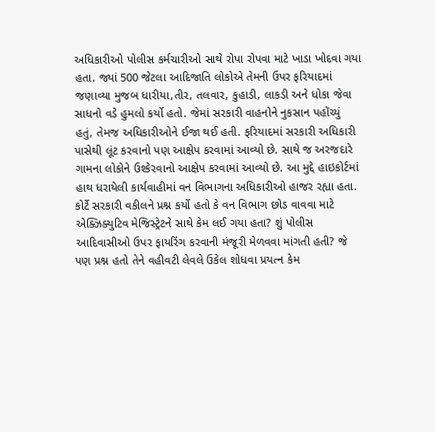અધિકારીઓ પોલીસ કર્મચારીઓ સાથે રોપા રોપવા માટે ખાડા ખોદવા ગયા હતા. જ્યાં 500 જેટલા આદિજાતિ લોકોએ તેમની ઉપર ફરિયાદમાં જણાવ્યા મુજબ ધારીયા,તીર, તલવાર, કુહાડી, લાકડી અને ધોકા જેવા સાધનો વડે હુમલો કર્યો હતો. જેમાં સરકારી વાહનોને નુકસાન પહોંચ્યું હતું, તેમજ અધિકારીઓને ઈજા થઈ હતી. ફરિયાદમાં સરકારી અધિકારી પાસેથી લૂંટ કરવાનો પણ આક્ષેપ કરવામાં આવ્યો છે. સાથે જ અરજદારે ગામના લોકોને ઉશ્કેરવાનો આક્ષેપ કરવામાં આવ્યો છે. આ મુદ્દે હાઇકોર્ટમાં હાથ ધરાયેલી કાર્યવાહીમાં વન વિભાગના અધિકારીઓ હાજર રહ્યા હતા. કોર્ટે સરકારી વકીલને પ્રશ્ન કર્યો હતો કે વન વિભાગ છોડ વાવવા માટે એક્ઝિક્યુટિવ મેજિસ્ટ્રેટને સાથે કેમ લઈ ગયા હતા? શું પોલીસ આદિવાસીઓ ઉપર ફાયરિંગ કરવાની મંજૂરી મેળવવા માંગતી હતી? જે પણ પ્રશ્ન હતો તેને વહીવટી લેવલે ઉકેલ શોધવા પ્રયત્ન કેમ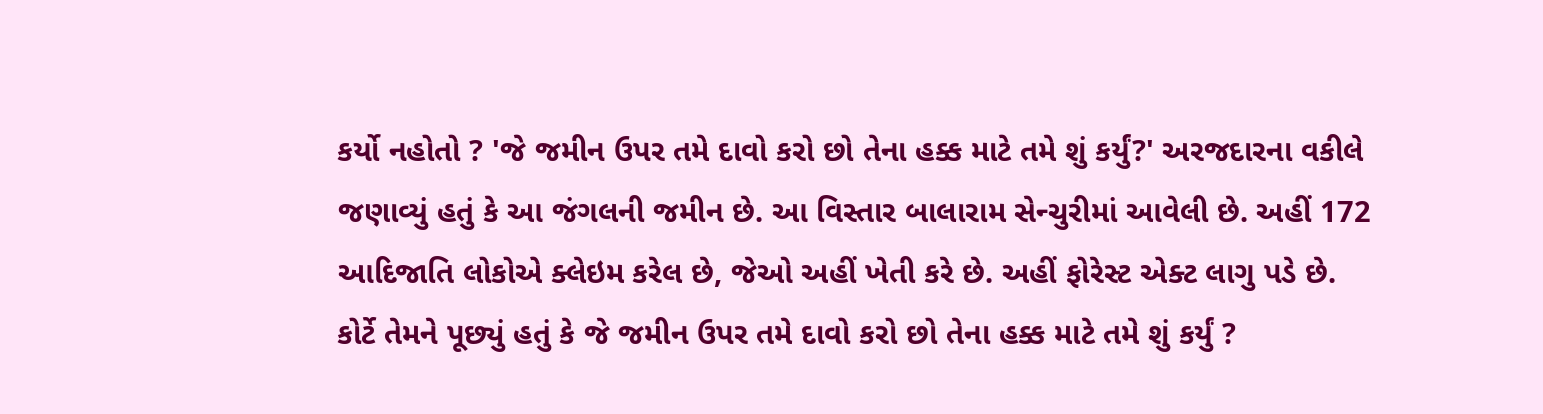કર્યો નહોતો ? 'જે જમીન ઉપર તમે દાવો કરો છો તેના હક્ક માટે તમે શું કર્યું?' અરજદારના વકીલે જણાવ્યું હતું કે આ જંગલની જમીન છે. આ વિસ્તાર બાલારામ સેન્ચુરીમાં આવેલી છે. અહીં 172 આદિજાતિ લોકોએ ક્લેઇમ કરેલ છે, જેઓ અહીં ખેતી કરે છે. અહીં ફોરેસ્ટ એક્ટ લાગુ પડે છે. કોર્ટે તેમને પૂછ્યું હતું કે જે જમીન ઉપર તમે દાવો કરો છો તેના હક્ક માટે તમે શું કર્યું ?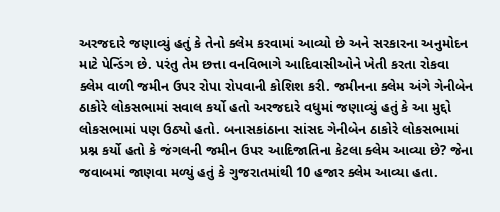અરજદારે જણાવ્યું હતું કે તેનો ક્લેમ કરવામાં આવ્યો છે અને સરકારના અનુમોદન માટે પેન્ડિંગ છે. પરંતુ તેમ છત્તા વનવિભાગે આદિવાસીઓને ખેતી કરતા રોકવા ક્લેમ વાળી જમીન ઉપર રોપા રોપવાની કોશિશ કરી. જમીનના ક્લેમ અંગે ગેનીબેન ઠાકોરે લોકસભામાં સવાલ કર્યો હતો અરજદારે વધુમાં જણાવ્યું હતું કે આ મુદ્દો લોકસભામાં પણ ઉઠ્યો હતો. બનાસકાંઠાના સાંસદ ગેનીબેન ઠાકોરે લોકસભામાં પ્રશ્ન કર્યો હતો કે જંગલની જમીન ઉપર આદિજાતિના કેટલા ક્લેમ આવ્યા છે? જેના જવાબમાં જાણવા મળ્યું હતું કે ગુજરાતમાંથી 10 હજાર ક્લેમ આવ્યા હતા.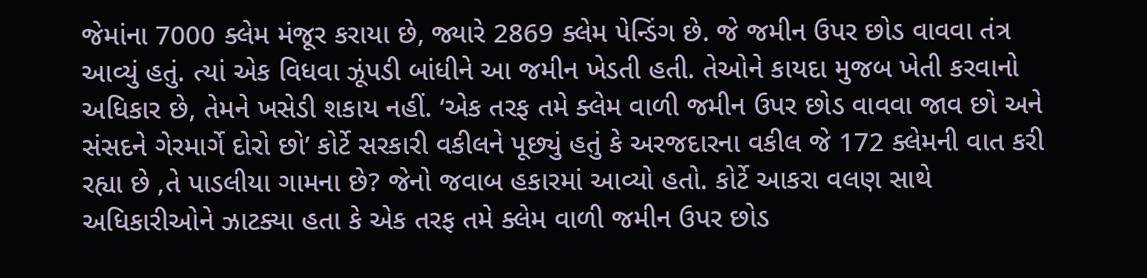જેમાંના 7000 ક્લેમ મંજૂર કરાયા છે, જ્યારે 2869 ક્લેમ પેન્ડિંગ છે. જે જમીન ઉપર છોડ વાવવા તંત્ર આવ્યું હતું. ત્યાં એક વિધવા ઝૂંપડી બાંધીને આ જમીન ખેડતી હતી. તેઓને કાયદા મુજબ ખેતી કરવાનો અધિકાર છે, તેમને ખસેડી શકાય નહીં. ‘એક તરફ તમે ક્લેમ વાળી જમીન ઉપર છોડ વાવવા જાવ છો અને સંસદને ગેરમાર્ગે દોરો છો’ કોર્ટે સરકારી વકીલને પૂછ્યું હતું કે અરજદારના વકીલ જે 172 ક્લેમની વાત કરી રહ્યા છે ,તે પાડલીયા ગામના છે? જેનો જવાબ હકારમાં આવ્યો હતો. કોર્ટે આકરા વલણ સાથે અધિકારીઓને ઝાટક્યા હતા કે એક તરફ તમે ક્લેમ વાળી જમીન ઉપર છોડ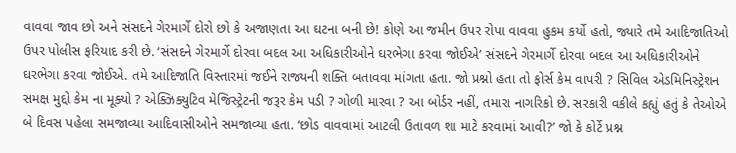વાવવા જાવ છો અને સંસદને ગેરમાર્ગે દોરો છો કે અજાણતા આ ઘટના બની છે! કોણે આ જમીન ઉપર રોપા વાવવા હુકમ કર્યો હતો, જ્યારે તમે આદિજાતિઓ ઉપર પોલીસ ફરિયાદ કરી છે. ‘સંસદને ગેરમાર્ગે દોરવા બદલ આ અધિકારીઓને ઘરભેગા કરવા જોઈએ’ સંસદને ગેરમાર્ગે દોરવા બદલ આ અધિકારીઓને ઘરભેગા કરવા જોઈએ. તમે આદિજાતિ વિસ્તારમાં જઈને રાજ્યની શક્તિ બતાવવા માંગતા હતા. જો પ્રશ્નો હતા તો ફોર્સ કેમ વાપરી ? સિવિલ એડમિનિસ્ટ્રેશન સમક્ષ મુદ્દો કેમ ના મૂક્યો ? એક્ઝિક્યુટિવ મેજિસ્ટ્રેટની જરૂર કેમ પડી ? ગોળી મારવા ? આ બોર્ડર નહીં, તમારા નાગરિકો છે. સરકારી વકીલે કહ્યું હતું કે તેઓએ બે દિવસ પહેલા સમજાવ્યા આદિવાસીઓને સમજાવ્યા હતા. ‘છોડ વાવવામાં આટલી ઉતાવળ શા માટે કરવામાં આવી?’ જો કે કોર્ટે પ્રશ્ન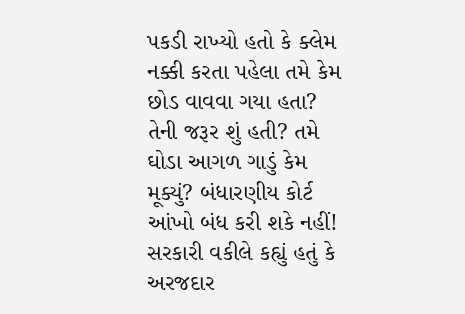પકડી રાખ્યો હતો કે ક્લેમ નક્કી કરતા પહેલા તમે કેમ છોડ વાવવા ગયા હતા? તેની જરૂર શું હતી? તમે ઘોડા આગળ ગાડું કેમ મૂક્યું? બંધારણીય કોર્ટ આંખો બંધ કરી શકે નહીં! સરકારી વકીલે કહ્યું હતું કે અરજદાર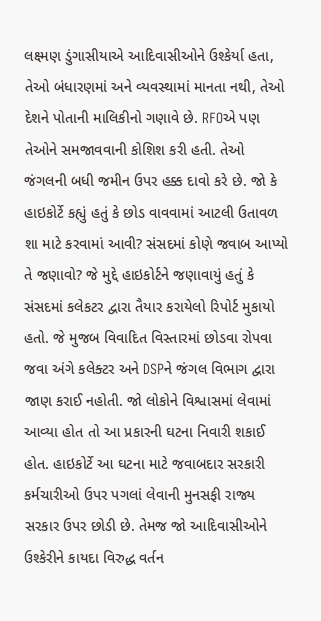લક્ષ્મણ ડુંગાસીયાએ આદિવાસીઓને ઉશ્કેર્યા હતા, તેઓ બંધારણમાં અને વ્યવસ્થામાં માનતા નથી, તેઓ દેશને પોતાની માલિકીનો ગણાવે છે. RFOએ પણ તેઓને સમજાવવાની કોશિશ કરી હતી. તેઓ જંગલની બધી જમીન ઉપર હક્ક દાવો કરે છે. જો કે હાઇકોર્ટે કહ્યું હતું કે છોડ વાવવામાં આટલી ઉતાવળ શા માટે કરવામાં આવી? સંસદમાં કોણે જવાબ આપ્યો તે જણાવો? જે મુદ્દે હાઇકોર્ટને જણાવાયું હતું કે સંસદમાં કલેકટર દ્વારા તૈયાર કરાયેલો રિપોર્ટ મુકાયો હતો. જે મુજબ વિવાદિત વિસ્તારમાં છોડવા રોપવા જવા અંગે કલેક્ટર અને DSPને જંગલ વિભાગ દ્વારા જાણ કરાઈ નહોતી. જો લોકોને વિશ્વાસમાં લેવામાં આવ્યા હોત તો આ પ્રકારની ઘટના નિવારી શકાઈ હોત. હાઇકોર્ટે આ ઘટના માટે જવાબદાર સરકારી કર્મચારીઓ ઉપર પગલાં લેવાની મુનસફી રાજ્ય સરકાર ઉપર છોડી છે. તેમજ જો આદિવાસીઓને ઉશ્કેરીને કાયદા વિરુદ્ધ વર્તન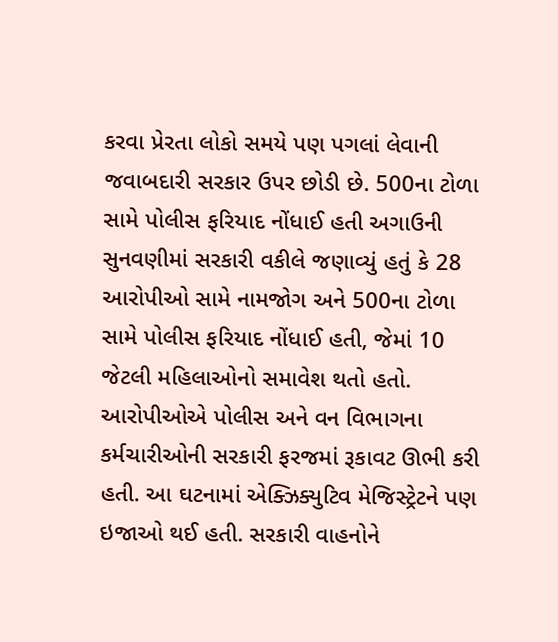કરવા પ્રેરતા લોકો સમયે પણ પગલાં લેવાની જવાબદારી સરકાર ઉપર છોડી છે. 500ના ટોળા સામે પોલીસ ફરિયાદ નોંધાઈ હતી અગાઉની સુનવણીમાં સરકારી વકીલે જણાવ્યું હતું કે 28 આરોપીઓ સામે નામજોગ અને 500ના ટોળા સામે પોલીસ ફરિયાદ નોંધાઈ હતી, જેમાં 10 જેટલી મહિલાઓનો સમાવેશ થતો હતો. આરોપીઓએ પોલીસ અને વન વિભાગના કર્મચારીઓની સરકારી ફરજમાં રૂકાવટ ઊભી કરી હતી. આ ઘટનામાં એક્ઝિક્યુટિવ મેજિસ્ટ્રેટને પણ ઇજાઓ થઈ હતી. સરકારી વાહનોને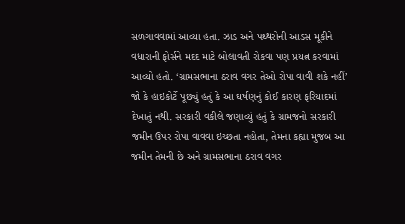સળગાવવામાં આવ્યા હતા. ઝાડ અને પથ્થરોની આડસ મૂકીને વધારાની ફોર્સને મદદ માટે બોલાવતી રોકવા પણ પ્રયત્ન કરવામાં આવ્યો હતો. ‘ગ્રામસભાના ઠરાવ વગર તેઓ રોપા વાવી શકે નહીં’ જો કે હાઇકોર્ટે પૂછ્યું હતું કે આ ઘર્ષણનું કોઈ કારણ ફરિયાદમાં દેખાતું નથી. સરકારી વકીલે જણાવ્યું હતું કે ગ્રામજનો સરકારી જમીન ઉપર રોપા વાવવા ઇચ્છતા નહોતા, તેમના કહ્યા મુજબ આ જમીન તેમની છે અને ગ્રામસભાના ઠરાવ વગર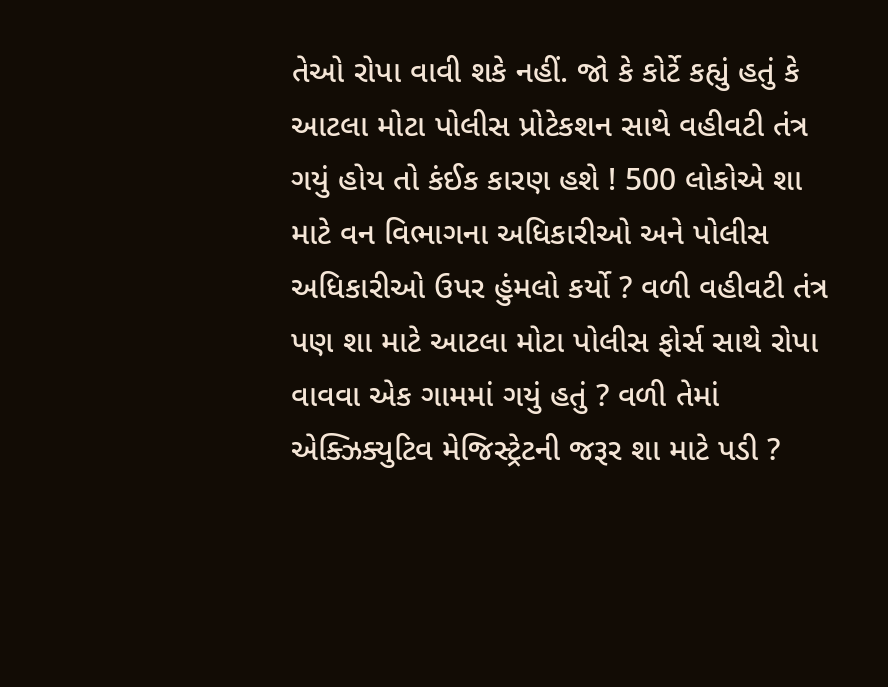તેઓ રોપા વાવી શકે નહીં. જો કે કોર્ટે કહ્યું હતું કે આટલા મોટા પોલીસ પ્રોટેકશન સાથે વહીવટી તંત્ર ગયું હોય તો કંઈક કારણ હશે ! 500 લોકોએ શા માટે વન વિભાગના અધિકારીઓ અને પોલીસ અધિકારીઓ ઉપર હુંમલો કર્યો ? વળી વહીવટી તંત્ર પણ શા માટે આટલા મોટા પોલીસ ફોર્સ સાથે રોપા વાવવા એક ગામમાં ગયું હતું ? વળી તેમાં એક્ઝિક્યુટિવ મેજિસ્ટ્રેટની જરૂર શા માટે પડી ?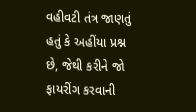વહીવટી તંત્ર જાણતું હતું કે અહીંયા પ્રશ્ન છે, જેથી કરીને જો ફાયરીંગ કરવાની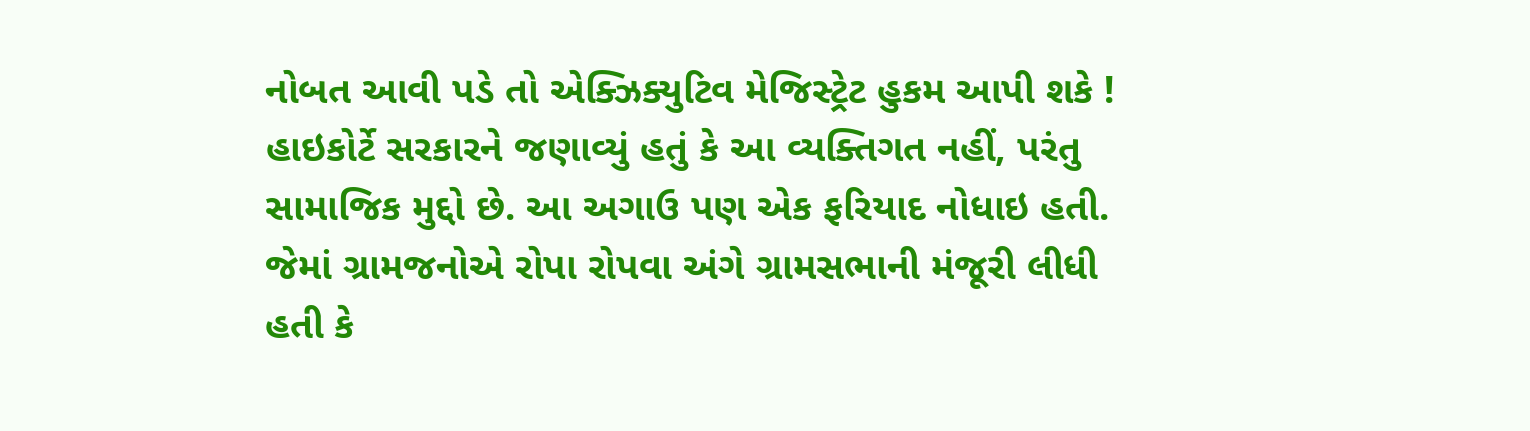નોબત આવી પડે તો એક્ઝિક્યુટિવ મેજિસ્ટ્રેટ હુકમ આપી શકે ! હાઇકોર્ટે સરકારને જણાવ્યું હતું કે આ વ્યક્તિગત નહીં, પરંતુ સામાજિક મુદ્દો છે. આ અગાઉ પણ એક ફરિયાદ નોધાઇ હતી. જેમાં ગ્રામજનોએ રોપા રોપવા અંગે ગ્રામસભાની મંજૂરી લીધી હતી કે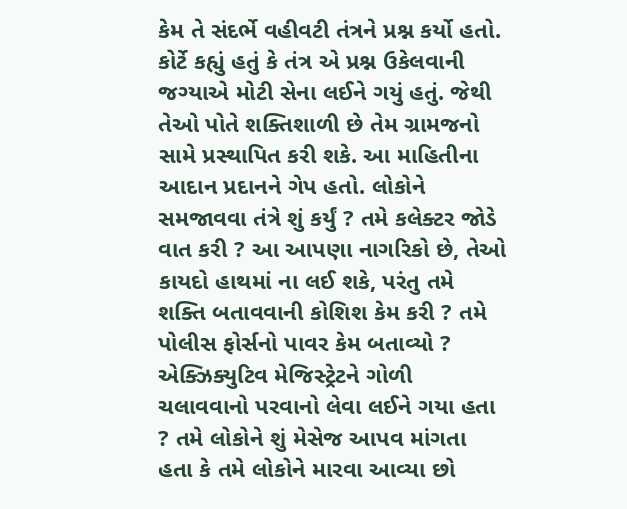કેમ તે સંદર્ભે વહીવટી તંત્રને પ્રશ્ન કર્યો હતો. કોર્ટે કહ્યું હતું કે તંત્ર એ પ્રશ્ન ઉકેલવાની જગ્યાએ મોટી સેના લઈને ગયું હતું. જેથી તેઓ પોતે શક્તિશાળી છે તેમ ગ્રામજનો સામે પ્રસ્થાપિત કરી શકે. આ માહિતીના આદાન પ્રદાનને ગેપ હતો. લોકોને સમજાવવા તંત્રે શું કર્યું ? તમે કલેક્ટર જોડે વાત કરી ? આ આપણા નાગરિકો છે, તેઓ કાયદો હાથમાં ના લઈ શકે, પરંતુ તમે શક્તિ બતાવવાની કોશિશ કેમ કરી ? તમે પોલીસ ફોર્સનો પાવર કેમ બતાવ્યો ? એક્ઝિક્યુટિવ મેજિસ્ટ્રેટને ગોળી ચલાવવાનો પરવાનો લેવા લઈને ગયા હતા ? તમે લોકોને શું મેસેજ આપવ માંગતા હતા કે તમે લોકોને મારવા આવ્યા છો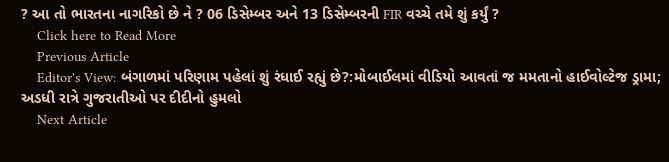? આ તો ભારતના નાગરિકો છે ને ? 06 ડિસેમ્બર અને 13 ડિસેમ્બરની FIR વચ્ચે તમે શું કર્યું ?
    Click here to Read More
    Previous Article
    Editor's View: બંગાળમાં પરિણામ પહેલાં શું રંધાઈ રહ્યું છે?:મોબાઈલમાં વીડિયો આવતાં જ મમતાનો હાઈવોલ્ટેજ ડ્રામા; અડધી રાત્રે ગુજરાતીઓ પર દીદીનો હુમલો
    Next Article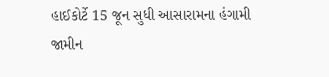હાઈકોર્ટે 15 જૂન સુધી આસારામના હંગામી જામીન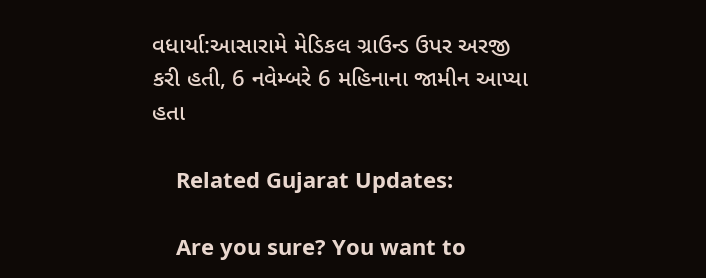વધાર્યા:આસારામે મેડિકલ ગ્રાઉન્ડ ઉપર અરજી કરી હતી, 6 નવેમ્બરે 6 મહિનાના જામીન આપ્યા હતા

    Related Gujarat Updates:

    Are you sure? You want to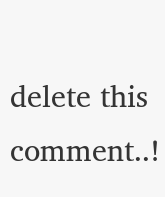delete this comment..!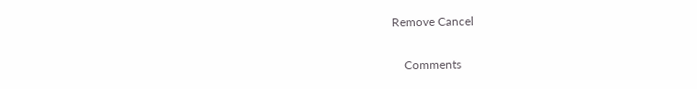Remove Cancel

    Comments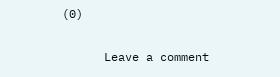(0)

      Leave a comment